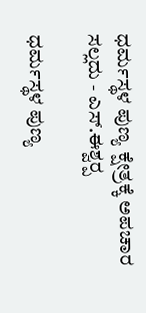ಧರ್ಮಸ್ಥಳ ಪುಣ್ಯ ಕ್ಷೇತ್ರಕ್ಕೆ ಅಪಚಾರ ಸಲ್ಲದು - ಎಸ್‌.ಈಶ್ವರ‍್ಪ

ಧರ್ಮಸ್ಥಳ ಪುಣ್ಯ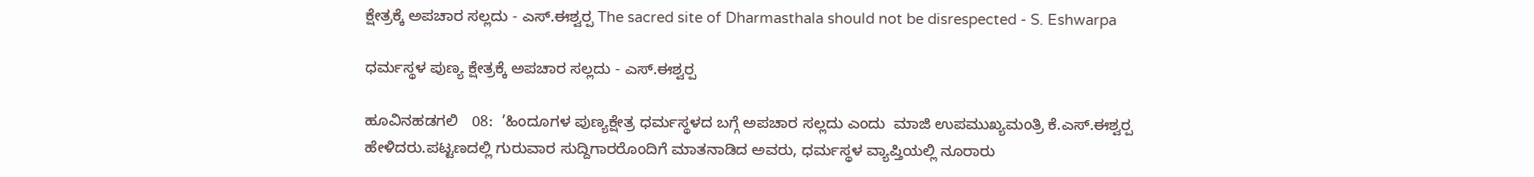ಕ್ಷೇತ್ರಕ್ಕೆ ಅಪಚಾರ ಸಲ್ಲದು - ಎಸ್‌.ಈಶ್ವರ‍್ಪ The sacred site of Dharmasthala should not be disrespected - S. Eshwarpa

ಧರ್ಮಸ್ಥಳ ಪುಣ್ಯ ಕ್ಷೇತ್ರಕ್ಕೆ ಅಪಚಾರ ಸಲ್ಲದು - ಎಸ್‌.ಈಶ್ವರ‍್ಪ

ಹೂವಿನಹಡಗಲಿ   08:  ’ಹಿಂದೂಗಳ ಪುಣ್ಯಕ್ಷೇತ್ರ ಧರ್ಮಸ್ಥಳದ ಬಗ್ಗೆ ಅಪಚಾರ ಸಲ್ಲದು ಎಂದು  ಮಾಜಿ ಉಪಮುಖ್ಯಮಂತ್ರಿ ಕೆ.ಎಸ್‌.ಈಶ್ವರ‍್ಪ ಹೇಳಿದರು.ಪಟ್ಟಣದಲ್ಲಿ ಗುರುವಾರ ಸುದ್ದಿಗಾರರೊಂದಿಗೆ ಮಾತನಾಡಿದ ಅವರು, ಧರ್ಮಸ್ಥಳ ವ್ಯಾಪ್ತಿಯಲ್ಲಿ ನೂರಾರು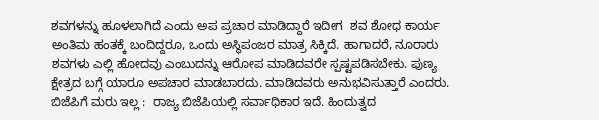ಶವಗಳನ್ನು ಹೂಳಲಾಗಿದೆ ಎಂದು ಅಪ ಪ್ರಚಾರ ಮಾಡಿದ್ದಾರೆ ಇದೀಗ  ಶವ ಶೋಧ ಕಾರ್ಯ ಅಂತಿಮ ಹಂತಕ್ಕೆ ಬಂದಿದ್ದರೂ, ಒಂದು ಅಸ್ಥಿಪಂಜರ ಮಾತ್ರ ಸಿಕ್ಕಿದೆ. ಹಾಗಾದರೆ, ನೂರಾರು ಶವಗಳು ಎಲ್ಲಿ ಹೋದವು ಎಂಬುದನ್ನು ಆರೋಪ ಮಾಡಿದವರೇ ಸ್ಪಷ್ಟಪಡಿಸಬೇಕು. ಪುಣ್ಯ ಕ್ಷೇತ್ರದ ಬಗ್ಗೆ ಯಾರೂ ಅಪಚಾರ ಮಾಡಬಾರದು. ಮಾಡಿದವರು ಅನುಭವಿಸುತ್ತಾರೆ ಎಂದರು. ಬಿಜೆಪಿಗೆ ಮರು ಇಲ್ಲ :  ರಾಜ್ಯ ಬಿಜೆಪಿಯಲ್ಲಿ ಸರ್ವಾಧಿಕಾರ ಇದೆ. ಹಿಂದುತ್ವದ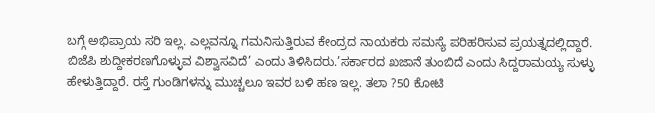ಬಗ್ಗೆ ಅಭಿಪ್ರಾಯ ಸರಿ ಇಲ್ಲ. ಎಲ್ಲವನ್ನೂ ಗಮನಿಸುತ್ತಿರುವ ಕೇಂದ್ರದ ನಾಯಕರು ಸಮಸ್ಯೆ ಪರಿಹರಿಸುವ ಪ್ರಯತ್ನದಲ್ಲಿದ್ದಾರೆ. ಬಿಜೆಪಿ ಶುದ್ದೀಕರಣಗೊಳ್ಳುವ ವಿಶ್ವಾಸವಿದೆ’ ಎಂದು ತಿಳಿಸಿದರು.’ಸರ್ಕಾರದ ಖಜಾನೆ ತುಂಬಿದೆ ಎಂದು ಸಿದ್ದರಾಮಯ್ಯ ಸುಳ್ಳು ಹೇಳುತ್ತಿದ್ದಾರೆ. ರಸ್ತೆ ಗುಂಡಿಗಳನ್ನು ಮುಚ್ಚಲೂ ಇವರ ಬಳಿ ಹಣ ಇಲ್ಲ. ತಲಾ ?50 ಕೋಟಿ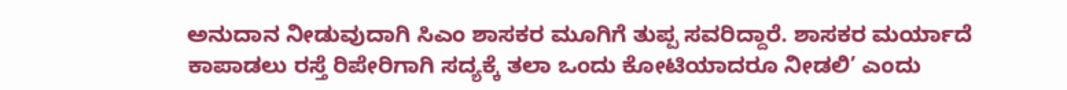ಅನುದಾನ ನೀಡುವುದಾಗಿ ಸಿಎಂ ಶಾಸಕರ ಮೂಗಿಗೆ ತುಪ್ಪ ಸವರಿದ್ದಾರೆ. ಶಾಸಕರ ಮರ್ಯಾದೆ ಕಾಪಾಡಲು ರಸ್ತೆ ರಿಪೇರಿಗಾಗಿ ಸದ್ಯಕ್ಕೆ ತಲಾ ಒಂದು ಕೋಟಿಯಾದರೂ ನೀಡಲಿ’ ಎಂದು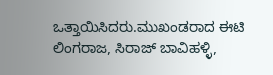ಒತ್ತಾಯಿಸಿದರು.ಮುಖಂಡರಾದ ಈಟಿ ಲಿಂಗರಾಜ, ಸಿರಾಜ್ ಬಾವಿಹಳ್ಳಿ,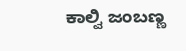ಕಾಲ್ವಿ ಜಂಬಣ್ಣ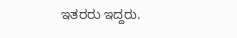ಇತರರು ಇದ್ದರು.